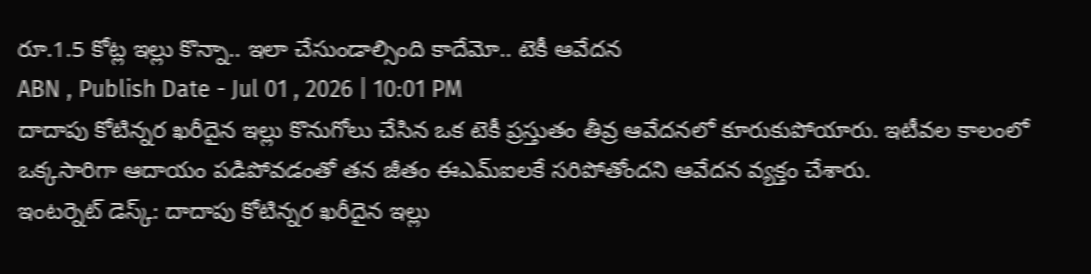రూ.1.5 కోట్ల ఇల్లు కొన్నా.. ఇలా చేసుండాల్సింది కాదేమో.. టెకీ ఆవేదన
ABN , Publish Date - Jul 01 , 2026 | 10:01 PM
దాదాపు కోటిన్నర ఖరీదైన ఇల్లు కొనుగోలు చేసిన ఒక టెకీ ప్రస్తుతం తీవ్ర ఆవేదనలో కూరుకుపోయారు. ఇటీవల కాలంలో ఒక్కసారిగా ఆదాయం పడిపోవడంతో తన జీతం ఈఎమ్ఐలకే సరిపోతోందని ఆవేదన వ్యక్తం చేశారు.
ఇంటర్నెట్ డెస్క్: దాదాపు కోటిన్నర ఖరీదైన ఇల్లు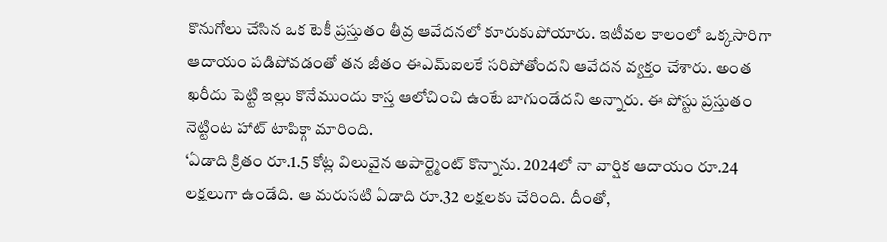కొనుగోలు చేసిన ఒక టెకీ ప్రస్తుతం తీవ్ర ఆవేదనలో కూరుకుపోయారు. ఇటీవల కాలంలో ఒక్కసారిగా ఆదాయం పడిపోవడంతో తన జీతం ఈఎమ్ఐలకే సరిపోతోందని ఆవేదన వ్యక్తం చేశారు. అంత ఖరీదు పెట్టి ఇల్లు కొనేముందు కాస్త ఆలోచించి ఉంటే బాగుండేదని అన్నారు. ఈ పోస్టు ప్రస్తుతం నెట్టింట హాట్ టాపిక్గా మారింది.
‘ఏడాది క్రితం రూ.1.5 కోట్ల విలువైన అపార్ట్మెంట్ కొన్నాను. 2024లో నా వార్షిక ఆదాయం రూ.24 లక్షలుగా ఉండేది. ఆ మరుసటి ఏడాది రూ.32 లక్షలకు చేరింది. దీంతో,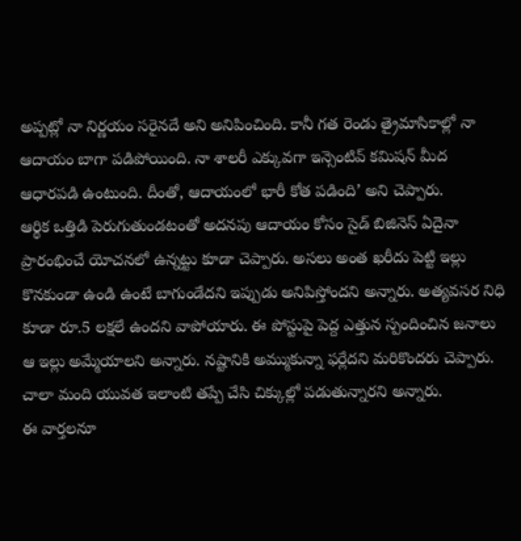అప్పట్లో నా నిర్ణయం సరైనదే అని అనిపించింది. కానీ గత రెండు త్రైమాసికాల్లో నా ఆదాయం బాగా పడిపోయింది. నా శాలరీ ఎక్కువగా ఇన్సెంటివ్ కమిషన్ మీద ఆధారపడి ఉంటుంది. దీంతో, ఆదాయంలో భారీ కోత పడింది’ అని చెప్పారు.
ఆర్థిక ఒత్తిడి పెరుగుతుండటంతో అదనపు ఆదాయం కోసం సైడ్ బిజినెస్ ఏదైనా ప్రారంభించే యోచనలో ఉన్నట్టు కూడా చెప్పారు. అసలు అంత ఖరీదు పెట్టి ఇల్లు కొనకుండా ఉండి ఉంటే బాగుండేదని ఇప్పుడు అనిపిస్తోందని అన్నారు. అత్యవసర నిధి కూడా రూ.5 లక్షలే ఉందని వాపోయారు. ఈ పోస్టుపై పెద్ద ఎత్తున స్పందించిన జనాలు ఆ ఇల్లు అమ్మేయాలని అన్నారు. నష్టానికి అమ్ముకున్నా ఫర్లేదని మరికొందరు చెప్పారు. చాలా మంది యువత ఇలాంటి తప్పే చేసి చిక్కుల్లో పడుతున్నారని అన్నారు.
ఈ వార్తలనూ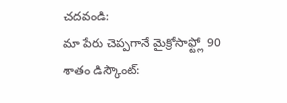చదవండి:
మా పేరు చెప్పగానే మైక్రోసాఫ్ట్లో 90 శాతం డిస్కౌంట్: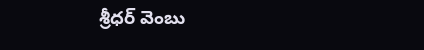శ్రీధర్ వెంబు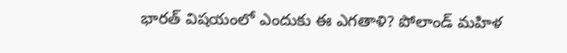భారత్ విషయంలో ఎందుకు ఈ ఎగతాళి? పోలాండ్ మహిళ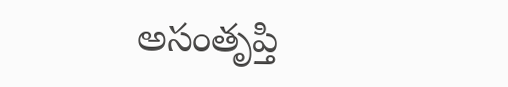అసంతృప్తి